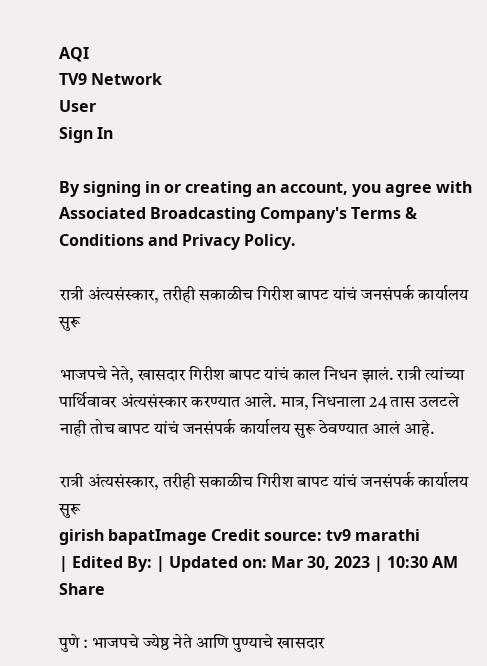AQI
TV9 Network
User
Sign In

By signing in or creating an account, you agree with Associated Broadcasting Company's Terms & Conditions and Privacy Policy.

रात्री अंत्यसंस्कार, तरीही सकाळीच गिरीश बापट यांचं जनसंपर्क कार्यालय सुरू

भाजपचे नेते, खासदार गिरीश बापट यांचं काल निधन झालं. रात्री त्यांच्या पार्थिवावर अंत्यसंस्कार करण्यात आले. मात्र, निधनाला 24 तास उलटले नाही तोच बापट यांचं जनसंपर्क कार्यालय सुरू ठेवण्यात आलं आहे.

रात्री अंत्यसंस्कार, तरीही सकाळीच गिरीश बापट यांचं जनसंपर्क कार्यालय सुरू
girish bapatImage Credit source: tv9 marathi
| Edited By: | Updated on: Mar 30, 2023 | 10:30 AM
Share

पुणे : भाजपचे ज्येष्ठ नेते आणि पुण्याचे खासदार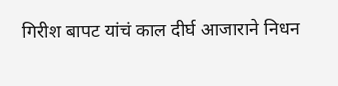गिरीश बापट यांचं काल दीर्घ आजाराने निधन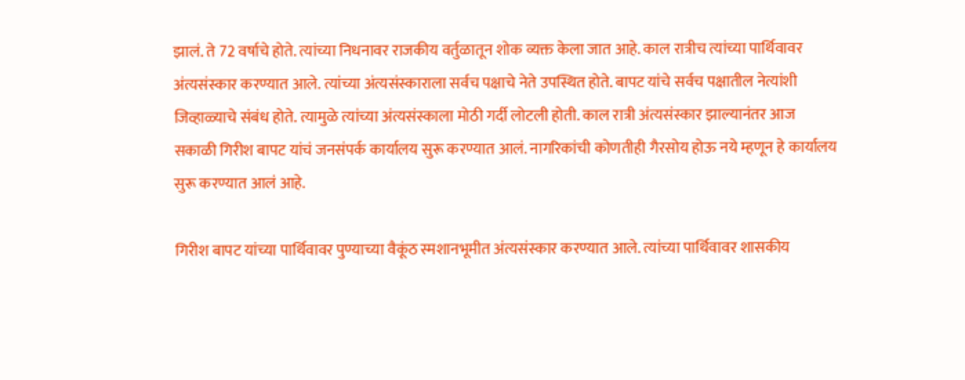झालं. ते 72 वर्षाचे होते. त्यांच्या निधनावर राजकीय वर्तुळातून शोक व्यक्त केला जात आहे. काल रात्रीच त्यांच्या पार्थिवावर अंत्यसंस्कार करण्यात आले. त्यांच्या अंत्यसंस्काराला सर्वच पक्षाचे नेते उपस्थित होते. बापट यांचे सर्वच पक्षातील नेत्यांशी जिव्हाळ्याचे संबंध होते. त्यामुळे त्यांच्या अंत्यसंस्काला मोठी गर्दी लोटली होती. काल रात्री अंत्यसंस्कार झाल्यानंतर आज सकाळी गिरीश बापट यांचं जनसंपर्क कार्यालय सुरू करण्यात आलं. नागरिकांची कोणतीही गैरसोय होऊ नये म्हणून हे कार्यालय सुरू करण्यात आलं आहे.

गिरीश बापट यांच्या पार्थिवावर पुण्याच्या वैकूंठ स्मशानभूमीत अंत्यसंस्कार करण्यात आले. त्यांच्या पार्थिवावर शासकीय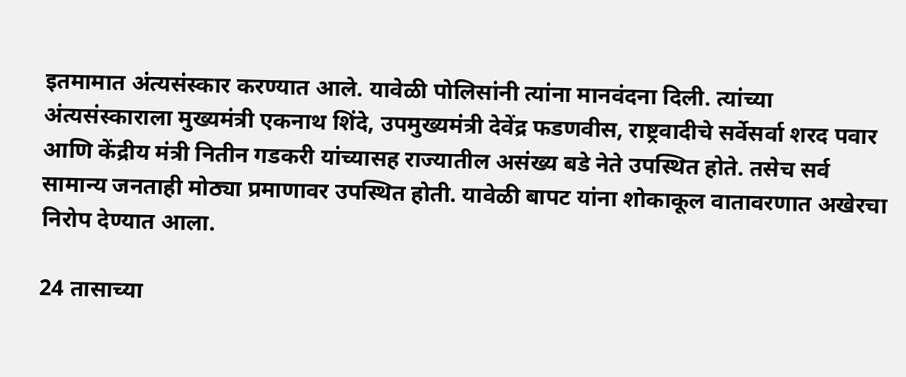इतमामात अंत्यसंस्कार करण्यात आले. यावेळी पोलिसांनी त्यांना मानवंदना दिली. त्यांच्या अंत्यसंस्काराला मुख्यमंत्री एकनाथ शिंदे, उपमुख्यमंत्री देवेंद्र फडणवीस, राष्ट्रवादीचे सर्वेसर्वा शरद पवार आणि केंद्रीय मंत्री नितीन गडकरी यांच्यासह राज्यातील असंख्य बडे नेते उपस्थित होते. तसेच सर्व सामान्य जनताही मोठ्या प्रमाणावर उपस्थित होती. यावेळी बापट यांना शोकाकूल वातावरणात अखेरचा निरोप देण्यात आला.

24 तासाच्या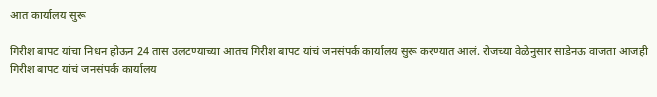आत कार्यालय सुरू

गिरीश बापट यांचा निधन होऊन 24 तास उलटण्याच्या आतच गिरीश बापट यांचं जनसंपर्क कार्यालय सुरू करण्यात आलं. रोजच्या वेळेनुसार साडेनऊ वाजता आजही गिरीश बापट यांचं जनसंपर्क कार्यालय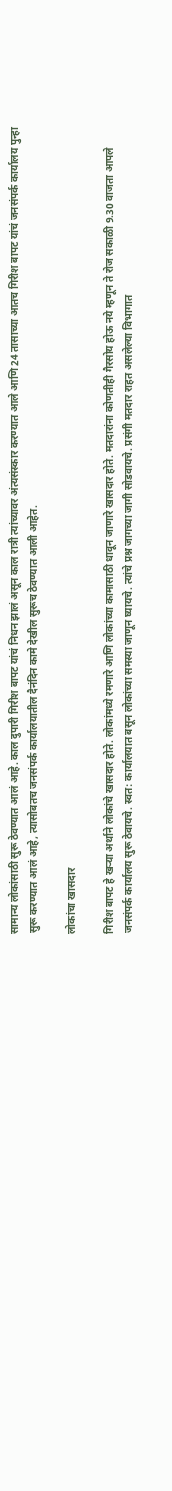सामान्य लोकांसाठी सुरू ठेवण्यात आलं आहे. काल दुपारी गिरीश बापट यांचं निधन झालं असून काल रात्री त्यांच्यावर अंत्यसंस्कार करण्यात आले आणि 24 तासाच्या आतच गिरीश बापट यांचं जनसंपर्क कार्यालय पुन्हा सुरू करण्यात आलं आहे, त्यासोबतच जनसंपर्क कार्यालयातील दैनंदिन कामे देखील सुरूच ठेवण्यात आली आहेत.

लोकांचा खासदार

गिरीश बापट हे खऱ्या अर्थाने लोकांचे खासदार होते. लोकांमध्ये रमणारे आणि लोकांच्या कामासाठी धावून जाणारे खासदार होते. मतदारांना कोणतीही गैरसोय होऊ नये म्हणून ते रोज सकाळी 9.30 वाजता आपले जनसंपर्क कार्यालय सुरू ठेवायचे. स्वत: कार्यालयात बसून लोकांच्या समस्या जाणून घ्यायचे. त्यांचे प्रश्न जागच्या जागी सोडवायचे. प्रसंगी मतदार राहत असलेल्या विभागात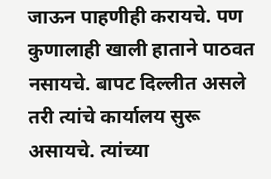जाऊन पाहणीही करायचे. पण कुणालाही खाली हाताने पाठवत नसायचे. बापट दिल्लीत असले तरी त्यांचे कार्यालय सुरू असायचे. त्यांच्या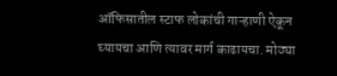ऑफिसातील स्टाफ लोकांची गाऱ्हाणी ऐकून घ्यायचा आणि त्यावर मार्ग काढायचा. मोठ्या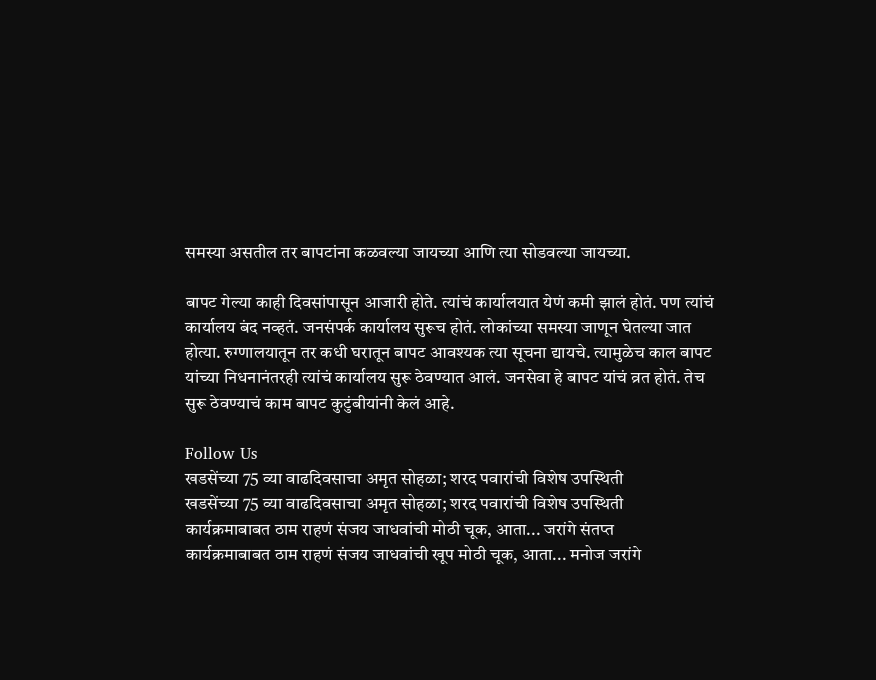समस्या असतील तर बापटांना कळवल्या जायच्या आणि त्या सोडवल्या जायच्या.

बापट गेल्या काही दिवसांपासून आजारी होते. त्यांचं कार्यालयात येणं कमी झालं होतं. पण त्यांचं कार्यालय बंद नव्हतं. जनसंपर्क कार्यालय सुरूच होतं. लोकांच्या समस्या जाणून घेतल्या जात होत्या. रुग्णालयातून तर कधी घरातून बापट आवश्यक त्या सूचना द्यायचे. त्यामुळेच काल बापट यांच्या निधनानंतरही त्यांचं कार्यालय सुरू ठेवण्यात आलं. जनसेवा हे बापट यांचं व्रत होतं. तेच सुरू ठेवण्याचं काम बापट कुटुंबीयांनी केलं आहे.

Follow Us
खडसेंच्या 75 व्या वाढदिवसाचा अमृत सोहळा; शरद पवारांची विशेष उपस्थिती
खडसेंच्या 75 व्या वाढदिवसाचा अमृत सोहळा; शरद पवारांची विशेष उपस्थिती
कार्यक्रमाबाबत ठाम राहणं संजय जाधवांची मोठी चूक, आता... जरांगे संतप्त
कार्यक्रमाबाबत ठाम राहणं संजय जाधवांची खूप मोठी चूक, आता... मनोज जरांगे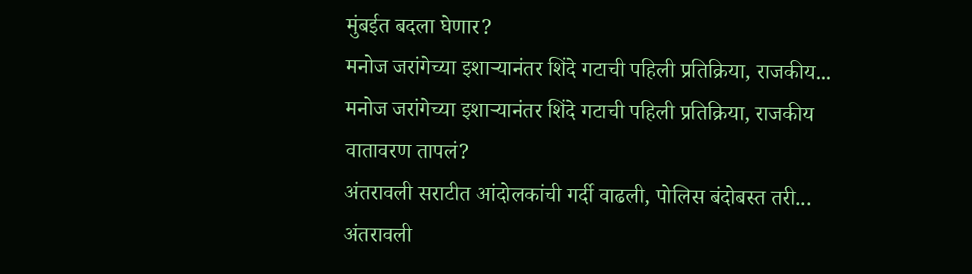मुंबईत बदला घेणार?
मनोज जरांगेच्या इशाऱ्यानंतर शिंदे गटाची पहिली प्रतिक्रिया, राजकीय...
मनोज जरांगेच्या इशाऱ्यानंतर शिंदे गटाची पहिली प्रतिक्रिया, राजकीय वातावरण तापलं?
अंतरावली सराटीत आंदोलकांची गर्दी वाढली, पोलिस बंदोबस्त तरी...
अंतरावली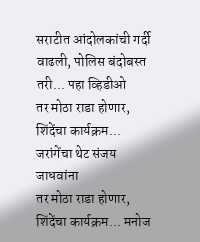सराटीत आंदोलकांची गर्दी वाढली, पोलिस बंदोबस्त तरी... पहा व्हिडीओ
तर मोठा राडा होणार, शिंदेंचा कार्यक्रम... जरांगेंचा थेट संजय जाधवांना
तर मोठा राडा होणार, शिंदेंचा कार्यक्रम... मनोज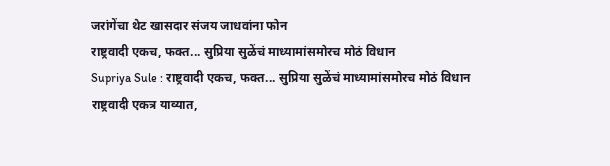जरांगेंचा थेट खासदार संजय जाधवांना फोन
राष्ट्रवादी एकच, फक्त... सुप्रिया सुळेंचं माध्यामांसमोरच मोठं विधान
Supriya Sule : राष्ट्रवादी एकच, फक्त... सुप्रिया सुळेंचं माध्यामांसमोरच मोठं विधान
राष्ट्रवादी एकत्र याव्यात,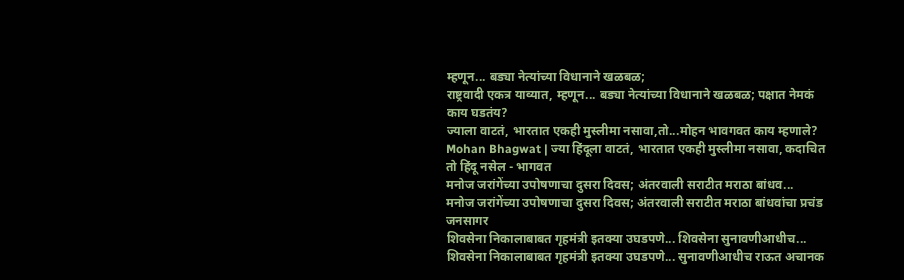म्हणून... बड्या नेत्यांच्या विधानाने खळबळ;
राष्ट्रवादी एकत्र याव्यात, म्हणून... बड्या नेत्यांच्या विधानाने खळबळ; पक्षात नेमकं काय घडतंय?
ज्याला वाटतं, भारतात एकही मुस्लीमा नसावा,तो...मोहन भावगवत काय म्हणाले?
Mohan Bhagwat | ज्या हिंदूला वाटतं, भारतात एकही मुस्लीमा नसावा, कदाचित तो हिंदू नसेल - भागवत
मनोज जरांगेंच्या उपोषणाचा दुसरा दिवस; अंतरवाली सराटीत मराठा बांधव...
मनोज जरांगेंच्या उपोषणाचा दुसरा दिवस; अंतरवाली सराटीत मराठा बांधवांचा प्रचंड जनसागर
शिवसेना निकालाबाबत गृहमंत्री इतक्या उघडपणे... शिवसेना सुनावणीआधीच...
शिवसेना निकालाबाबत गृहमंत्री इतक्या उघडपणे... सुनावणीआधीच राऊत अचानक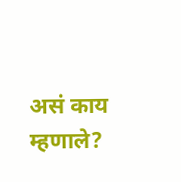असं काय म्हणाले?